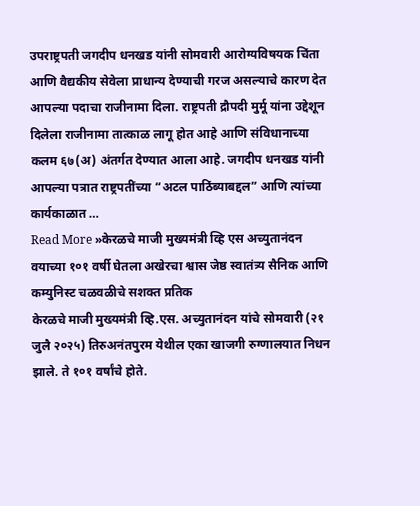उपराष्ट्रपती जगदीप धनखड यांनी सोमवारी आरोग्यविषयक चिंता आणि वैद्यकीय सेवेला प्राधान्य देण्याची गरज असल्याचे कारण देत आपल्या पदाचा राजीनामा दिला. राष्ट्रपती द्रौपदी मुर्मू यांना उद्देशून दिलेला राजीनामा तात्काळ लागू होत आहे आणि संविधानाच्या कलम ६७(अ) अंतर्गत देण्यात आला आहे. जगदीप धनखड यांनी आपल्या पत्रात राष्ट्रपतींच्या “अटल पाठिंब्याबद्दल” आणि त्यांच्या कार्यकाळात …
Read More »केरळचे माजी मुख्यमंत्री व्हि एस अच्युतानंदन वयाच्या १०१ वर्षी घेतला अखेरचा श्वास जेष्ठ स्वातंत्र्य सैनिक आणि कम्युनिस्ट चळवळीचे सशक्त प्रतिक
केरळचे माजी मुख्यमंत्री व्हि.एस. अच्युतानंदन यांचे सोमवारी (२१ जुलै २०२५) तिरुअनंतपुरम येथील एका खाजगी रुग्णालयात निधन झाले. ते १०१ वर्षांचे होते.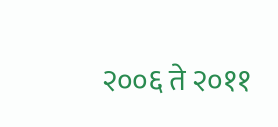२००६ ते २०११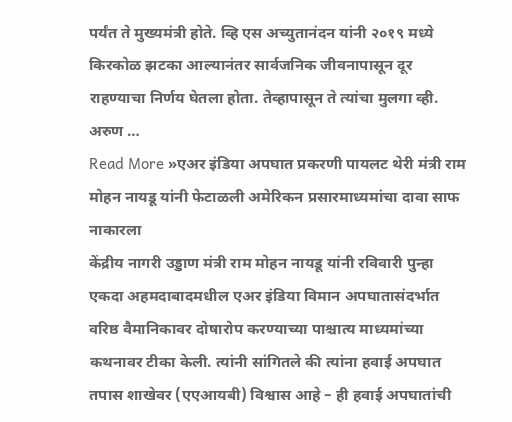पर्यंत ते मुख्यमंत्री होते. व्हि एस अच्युतानंदन यांनी २०१९ मध्ये किरकोळ झटका आल्यानंतर सार्वजनिक जीवनापासून दूर राहण्याचा निर्णय घेतला होता. तेव्हापासून ते त्यांचा मुलगा व्ही. अरुण …
Read More »एअर इंडिया अपघात प्रकरणी पायलट थेरी मंत्री राम मोहन नायडू यांनी फेटाळली अमेरिकन प्रसारमाध्यमांचा दावा साफ नाकारला
केंद्रीय नागरी उड्डाण मंत्री राम मोहन नायडू यांनी रविवारी पुन्हा एकदा अहमदाबादमधील एअर इंडिया विमान अपघातासंदर्भात वरिष्ठ वैमानिकावर दोषारोप करण्याच्या पाश्चात्य माध्यमांच्या कथनावर टीका केली. त्यांनी सांगितले की त्यांना हवाई अपघात तपास शाखेवर (एएआयबी) विश्वास आहे – ही हवाई अपघातांची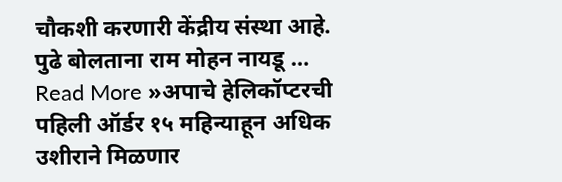चौकशी करणारी केंद्रीय संस्था आहे. पुढे बोलताना राम मोहन नायडू …
Read More »अपाचे हेलिकॉप्टरची पहिली ऑर्डर १५ महिन्याहून अधिक उशीराने मिळणार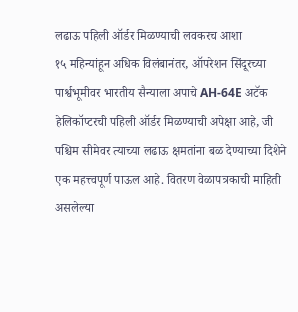लढाऊ पहिली ऑर्डर मिळण्याची लवकरच आशा
१५ महिन्यांहून अधिक विलंबानंतर, ऑपरेशन सिंदूरच्या पार्श्वभूमीवर भारतीय सैन्याला अपाचे AH-64E अटॅक हेलिकॉप्टरची पहिली ऑर्डर मिळण्याची अपेक्षा आहे, जी पश्चिम सीमेवर त्याच्या लढाऊ क्षमतांना बळ देण्याच्या दिशेने एक महत्त्वपूर्ण पाऊल आहे. वितरण वेळापत्रकाची माहिती असलेल्या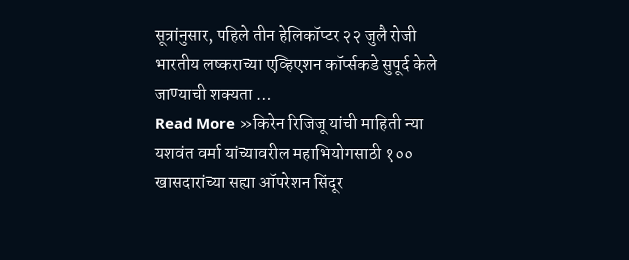सूत्रांनुसार, पहिले तीन हेलिकॉप्टर २२ जुलै रोजी भारतीय लष्कराच्या एव्हिएशन कॉर्प्सकडे सुपूर्द केले जाण्याची शक्यता …
Read More »किरेन रिजिजू यांची माहिती न्या यशवंत वर्मा यांच्यावरील महाभियोगसाठी १०० खासदारांच्या सह्या ऑपरेशन सिंदूर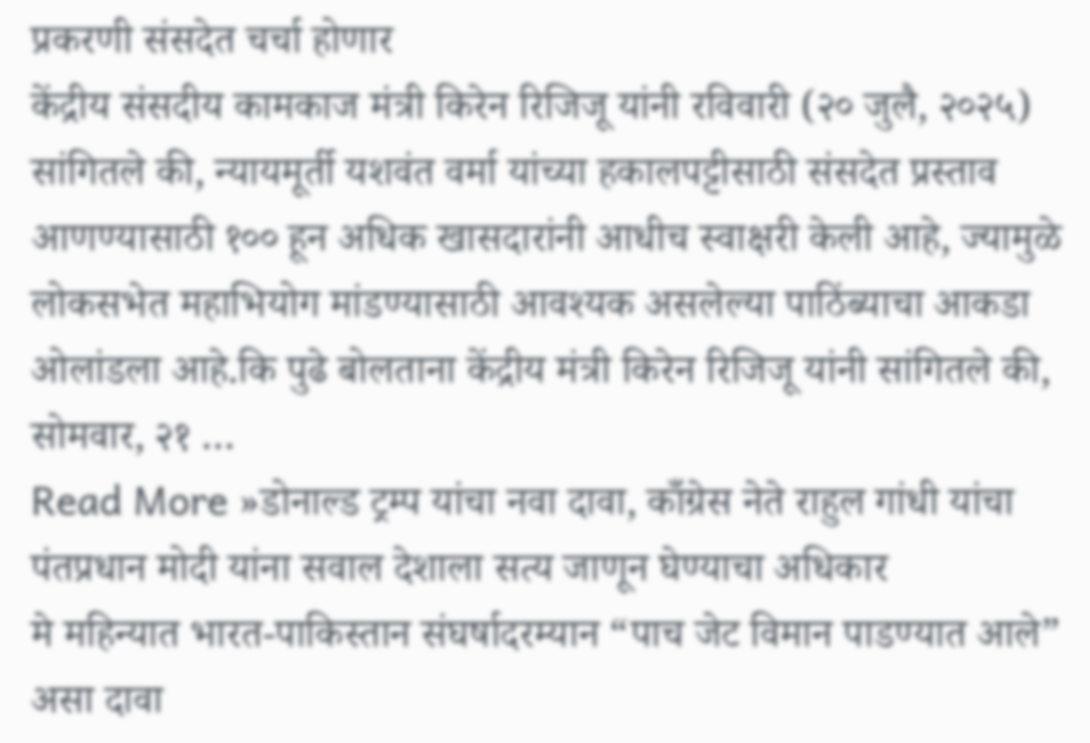प्रकरणी संसदेत चर्चा होणार
केंद्रीय संसदीय कामकाज मंत्री किरेन रिजिजू यांनी रविवारी (२० जुलै, २०२५) सांगितले की, न्यायमूर्ती यशवंत वर्मा यांच्या हकालपट्टीसाठी संसदेत प्रस्ताव आणण्यासाठी १०० हून अधिक खासदारांनी आधीच स्वाक्षरी केली आहे, ज्यामुळे लोकसभेत महाभियोग मांडण्यासाठी आवश्यक असलेल्या पाठिंब्याचा आकडा ओलांडला आहे.कि पुढे बोलताना केंद्रीय मंत्री किरेन रिजिजू यांनी सांगितले की, सोमवार, २१ …
Read More »डोनाल्ड ट्रम्प यांचा नवा दावा, काँग्रेस नेते राहुल गांधी यांचा पंतप्रधान मोदी यांना सवाल देशाला सत्य जाणून घेण्याचा अधिकार
मे महिन्यात भारत-पाकिस्तान संघर्षादरम्यान “पाच जेट विमान पाडण्यात आले” असा दावा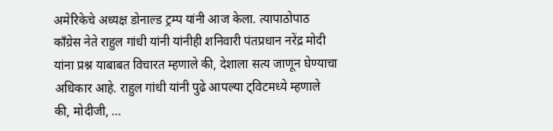अमेरिकेचे अध्यक्ष डोनाल्ड ट्रम्प यांनी आज केला. त्यापाठोपाठ काँग्रेस नेते राहुल गांधी यांनी यांनीही शनिवारी पंतप्रधान नरेंद्र मोदी यांना प्रश्न याबाबत विचारत म्हणाले की, देशाला सत्य जाणून घेण्याचा अधिकार आहे. राहुल गांधी यांनी पुढे आपल्या ट्विटमध्ये म्हणाले की, मोदीजी, …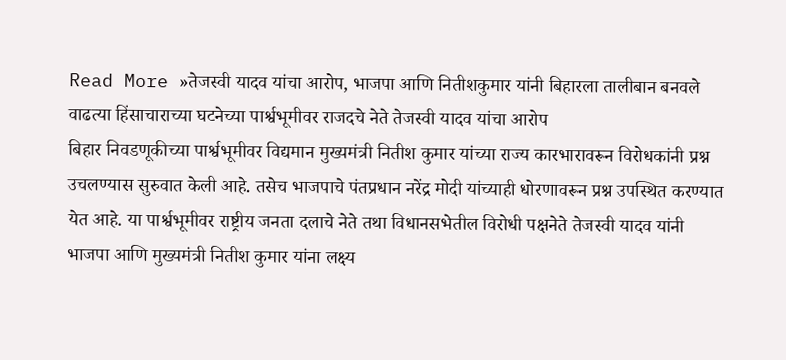Read More »तेजस्वी यादव यांचा आरोप, भाजपा आणि नितीशकुमार यांनी बिहारला तालीबान बनवले वाढत्या हिंसाचाराच्या घटनेच्या पार्श्वभूमीवर राजदचे नेते तेजस्वी यादव यांचा आरोप
बिहार निवडणूकीच्या पार्श्वभूमीवर विद्यमान मुख्यमंत्री नितीश कुमार यांच्या राज्य कारभारावरून विरोधकांनी प्रश्न उचलण्यास सुरुवात केली आहे. तसेच भाजपाचे पंतप्रधान नरेंद्र मोदी यांच्याही धोरणावरून प्रश्न उपस्थित करण्यात येत आहे. या पार्श्वभूमीवर राष्ट्रीय जनता दलाचे नेते तथा विधानसभेतील विरोधी पक्षनेते तेजस्वी यादव यांनी भाजपा आणि मुख्यमंत्री नितीश कुमार यांना लक्ष्य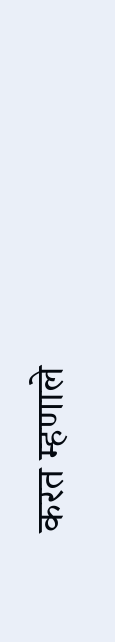करत म्हणाले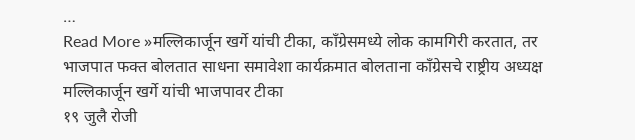…
Read More »मल्लिकार्जून खर्गे यांची टीका, काँग्रेसमध्ये लोक कामगिरी करतात, तर भाजपात फक्त बोलतात साधना समावेशा कार्यक्रमात बोलताना काँग्रेसचे राष्ट्रीय अध्यक्ष मल्लिकार्जून खर्गे यांची भाजपावर टीका
१९ जुलै रोजी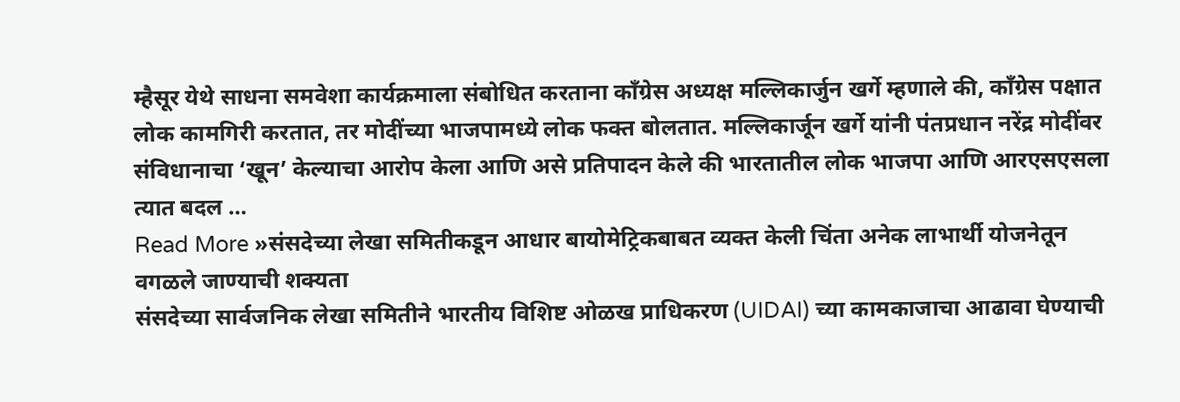म्हैसूर येथे साधना समवेशा कार्यक्रमाला संबोधित करताना काँग्रेस अध्यक्ष मल्लिकार्जुन खर्गे म्हणाले की, काँग्रेस पक्षात लोक कामगिरी करतात, तर मोदींच्या भाजपामध्ये लोक फक्त बोलतात. मल्लिकार्जून खर्गे यांनी पंतप्रधान नरेंद्र मोदींवर संविधानाचा ‘खून’ केल्याचा आरोप केला आणि असे प्रतिपादन केले की भारतातील लोक भाजपा आणि आरएसएसला त्यात बदल …
Read More »संसदेच्या लेखा समितीकडून आधार बायोमेट्रिकबाबत व्यक्त केली चिंता अनेक लाभार्थी योजनेतून वगळले जाण्याची शक्यता
संसदेच्या सार्वजनिक लेखा समितीने भारतीय विशिष्ट ओळख प्राधिकरण (UIDAI) च्या कामकाजाचा आढावा घेण्याची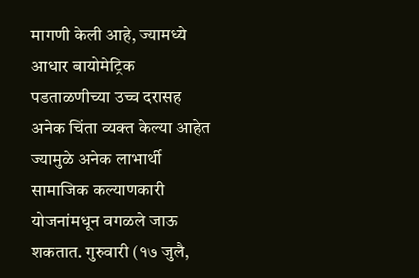मागणी केली आहे, ज्यामध्ये आधार बायोमेट्रिक पडताळणीच्या उच्च दरासह अनेक चिंता व्यक्त केल्या आहेत ज्यामुळे अनेक लाभार्थी सामाजिक कल्याणकारी योजनांमधून वगळले जाऊ शकतात. गुरुवारी (१७ जुलै,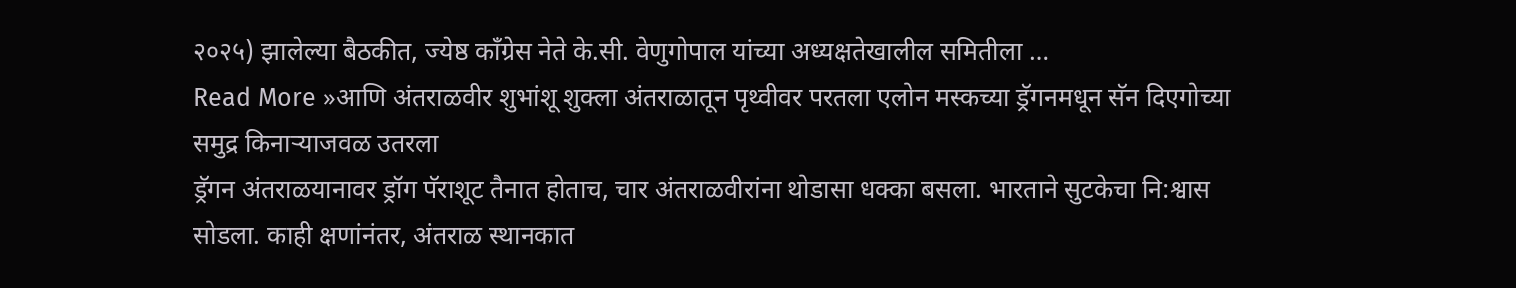२०२५) झालेल्या बैठकीत, ज्येष्ठ काँग्रेस नेते के.सी. वेणुगोपाल यांच्या अध्यक्षतेखालील समितीला …
Read More »आणि अंतराळवीर शुभांशू शुक्ला अंतराळातून पृथ्वीवर परतला एलोन मस्कच्या ड्रॅगनमधून सॅन दिएगोच्या समुद्र किनाऱ्याजवळ उतरला
ड्रॅगन अंतराळयानावर ड्रॉग पॅराशूट तैनात होताच, चार अंतराळवीरांना थोडासा धक्का बसला. भारताने सुटकेचा नि:श्वास सोडला. काही क्षणांनंतर, अंतराळ स्थानकात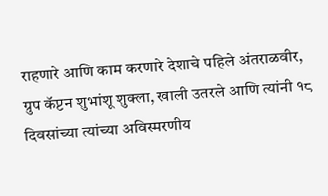राहणारे आणि काम करणारे देशाचे पहिले अंतराळवीर, ग्रुप कॅप्टन शुभांशू शुक्ला, खाली उतरले आणि त्यांनी १८ दिवसांच्या त्यांच्या अविस्मरणीय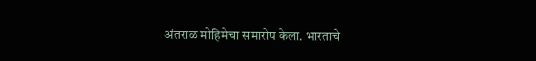अंतराळ मोहिमेचा समारोप केला. भारताचे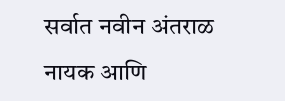सर्वात नवीन अंतराळ नायक आणि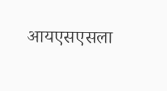आयएसएसला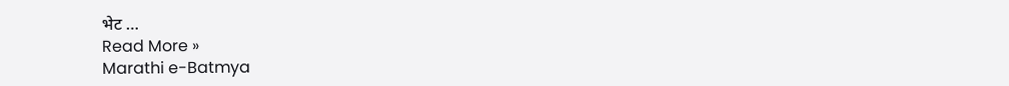भेट …
Read More »
Marathi e-Batmya